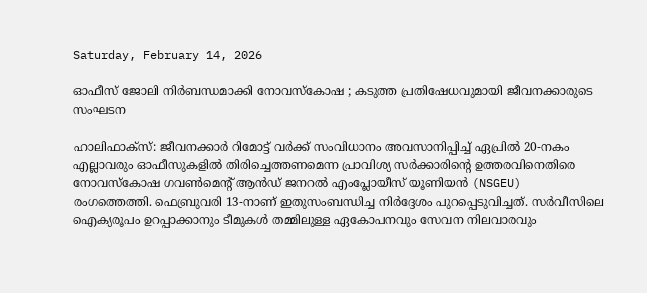Saturday, February 14, 2026

ഓഫീസ് ജോലി നിർബന്ധമാക്കി നോവസ്കോഷ ; കടുത്ത പ്രതിഷേധവുമായി ജീവനക്കാരുടെ സംഘടന

ഹാലിഫാക്സ്: ജീവനക്കാർ റിമോട്ട് വർക്ക് സംവിധാനം അവസാനിപ്പിച്ച് ഏപ്രിൽ 20-നകം എല്ലാവരും ഓഫീസുകളിൽ തിരിച്ചെത്തണമെന്ന പ്രാവിശ്യ സർക്കാരിന്റെ ഉത്തരവിനെതിരെ നോവസ്കോഷ ഗവൺമെന്റ് ആൻഡ് ജനറൽ എംപ്ലോയീസ് യൂണിയൻ (NSGEU) രംഗത്തെത്തി. ഫെബ്രുവരി 13-നാണ് ഇതുസംബന്ധിച്ച നിർദ്ദേശം പുറപ്പെടുവിച്ചത്. സർവീസിലെ ഐക്യരൂപം ഉറപ്പാക്കാനും ടീമുകൾ തമ്മിലുള്ള ഏകോപനവും സേവന നിലവാരവും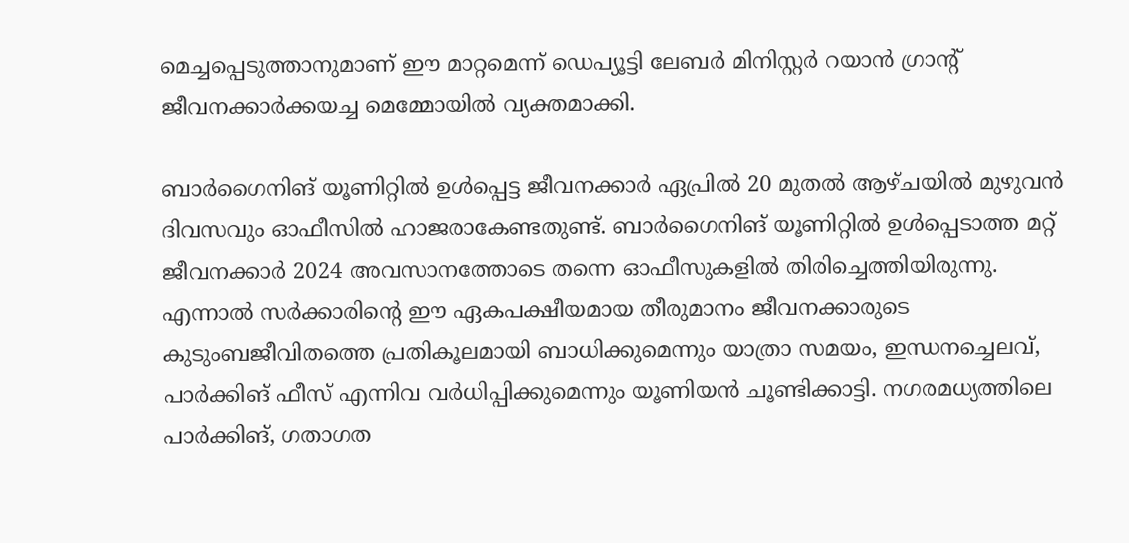മെച്ചപ്പെടുത്താനുമാണ് ഈ മാറ്റമെന്ന് ഡെപ്യൂട്ടി ലേബർ മിനിസ്റ്റർ റയാൻ ഗ്രാന്റ് ജീവനക്കാർക്കയച്ച മെമ്മോയിൽ വ്യക്തമാക്കി.

ബാർഗൈനിങ് യൂണിറ്റിൽ ഉൾപ്പെട്ട ജീവനക്കാർ ഏപ്രിൽ 20 മുതൽ ആഴ്ചയിൽ മുഴുവൻ ദിവസവും ഓഫീസിൽ ഹാജരാകേണ്ടതുണ്ട്. ബാർഗൈനിങ് യൂണിറ്റിൽ ഉൾപ്പെടാത്ത മറ്റ് ജീവനക്കാർ 2024 അവസാനത്തോടെ തന്നെ ഓഫീസുകളിൽ തിരിച്ചെത്തിയിരുന്നു. എന്നാൽ സർക്കാരിന്റെ ഈ ഏകപക്ഷീയമായ തീരുമാനം ജീവനക്കാരുടെ കുടുംബജീവിതത്തെ പ്രതികൂലമായി ബാധിക്കുമെന്നും യാത്രാ സമയം, ഇന്ധനച്ചെലവ്, പാർക്കിങ് ഫീസ് എന്നിവ വർധിപ്പിക്കുമെന്നും യൂണിയൻ ചൂണ്ടിക്കാട്ടി. നഗരമധ്യത്തിലെ പാർക്കിങ്, ഗതാഗത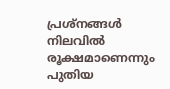പ്രശ്നങ്ങൾ നിലവിൽ രൂക്ഷമാണെന്നും പുതിയ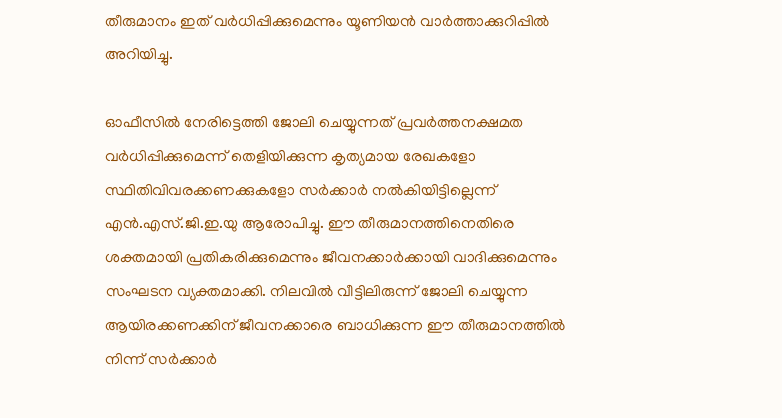തീരുമാനം ഇത് വർധിപ്പിക്കുമെന്നും യൂണിയൻ വാർത്താക്കുറിപ്പിൽ അറിയിച്ചു.

ഓഫീസിൽ നേരിട്ടെത്തി ജോലി ചെയ്യുന്നത് പ്രവർത്തനക്ഷമത വർധിപ്പിക്കുമെന്ന് തെളിയിക്കുന്ന കൃത്യമായ രേഖകളോ സ്ഥിതിവിവരക്കണക്കുകളോ സർക്കാർ നൽകിയിട്ടില്ലെന്ന് എൻ.എസ്.ജി.ഇ.യു ആരോപിച്ചു. ഈ തീരുമാനത്തിനെതിരെ ശക്തമായി പ്രതികരിക്കുമെന്നും ജീവനക്കാർക്കായി വാദിക്കുമെന്നും സംഘടന വ്യക്തമാക്കി. നിലവിൽ വീട്ടിലിരുന്ന് ജോലി ചെയ്യുന്ന ആയിരക്കണക്കിന് ജീവനക്കാരെ ബാധിക്കുന്ന ഈ തീരുമാനത്തിൽ നിന്ന് സർക്കാർ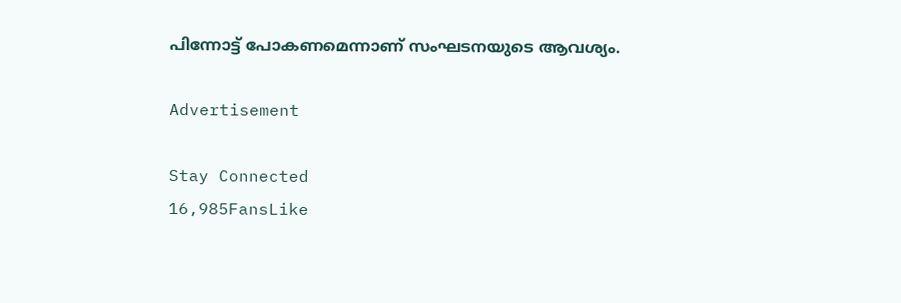പിന്നോട്ട് പോകണമെന്നാണ് സംഘടനയുടെ ആവശ്യം.

Advertisement

Stay Connected
16,985FansLike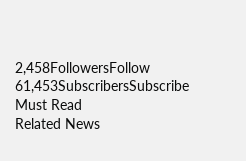2,458FollowersFollow
61,453SubscribersSubscribe
Must Read
Related News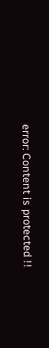error: Content is protected !!